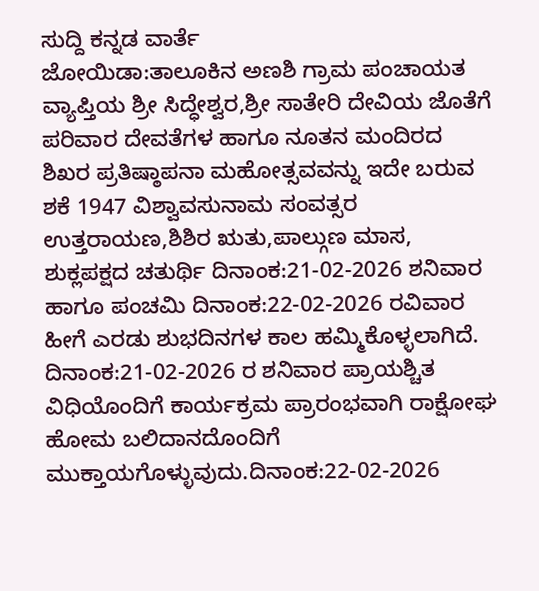ಸುದ್ದಿ ಕನ್ನಡ ವಾರ್ತೆ
ಜೋಯಿಡಾ:ತಾಲೂಕಿನ ಅಣಶಿ ಗ್ರಾಮ ಪಂಚಾಯತ ವ್ಯಾಪ್ತಿಯ ಶ್ರೀ ಸಿದ್ಧೇಶ್ವರ,ಶ್ರೀ ಸಾತೇರಿ ದೇವಿಯ ಜೊತೆಗೆ ಪರಿವಾರ ದೇವತೆಗಳ ಹಾಗೂ ನೂತನ ಮಂದಿರದ ಶಿಖರ ಪ್ರತಿಷ್ಠಾಪನಾ ಮಹೋತ್ಸವವನ್ನು ಇದೇ ಬರುವ ಶಕೆ 1947 ವಿಶ್ವಾವಸುನಾಮ ಸಂವತ್ಸರ ಉತ್ತರಾಯಣ,ಶಿಶಿರ ಋತು,ಪಾಲ್ಗುಣ ಮಾಸ, ಶುಕ್ಲಪಕ್ಷದ ಚತುರ್ಥಿ ದಿನಾಂಕ:21-02-2026 ಶನಿವಾರ ಹಾಗೂ ಪಂಚಮಿ ದಿನಾಂಕ:22-02-2026 ರವಿವಾರ ಹೀಗೆ ಎರಡು ಶುಭದಿನಗಳ ಕಾಲ ಹಮ್ಮಿಕೊಳ್ಳಲಾಗಿದೆ. ದಿನಾಂಕ:21-02-2026 ರ ಶನಿವಾರ ಪ್ರಾಯಶ್ಚಿತ ವಿಧಿಯೊಂದಿಗೆ ಕಾರ್ಯಕ್ರಮ ಪ್ರಾರಂಭವಾಗಿ ರಾಕ್ಷೋಘ ಹೋಮ ಬಲಿದಾನದೊಂದಿಗೆ ಮುಕ್ತಾಯಗೊಳ್ಳುವುದು.ದಿನಾಂಕ:22-02-2026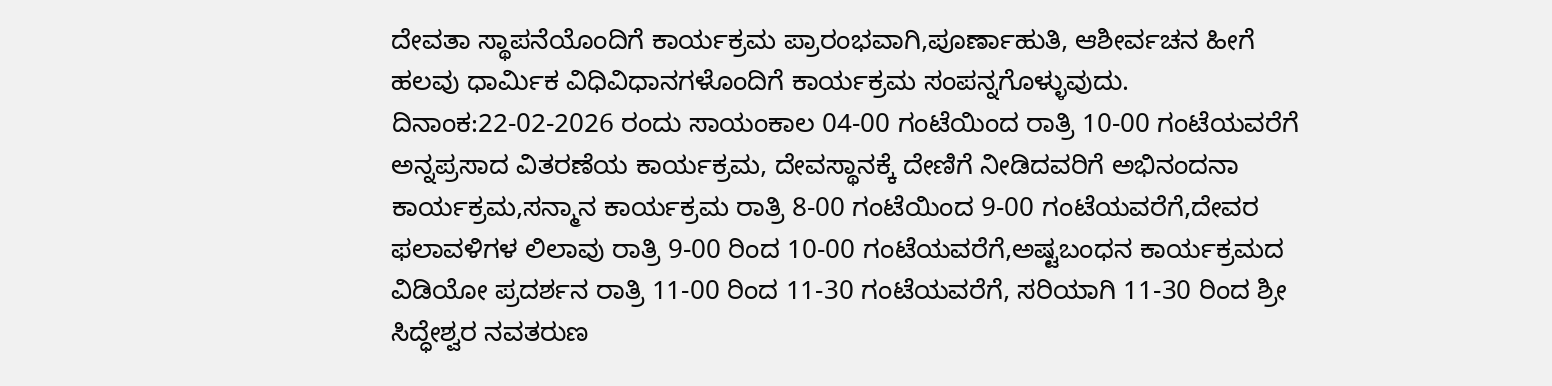ದೇವತಾ ಸ್ಥಾಪನೆಯೊಂದಿಗೆ ಕಾರ್ಯಕ್ರಮ ಪ್ರಾರಂಭವಾಗಿ,ಪೂರ್ಣಾಹುತಿ, ಆಶೀರ್ವಚನ ಹೀಗೆ ಹಲವು ಧಾರ್ಮಿಕ ವಿಧಿವಿಧಾನಗಳೊಂದಿಗೆ ಕಾರ್ಯಕ್ರಮ ಸಂಪನ್ನಗೊಳ್ಳುವುದು. ದಿನಾಂಕ:22-02-2026 ರಂದು ಸಾಯಂಕಾಲ 04-00 ಗಂಟೆಯಿಂದ ರಾತ್ರಿ 10-00 ಗಂಟೆಯವರೆಗೆ ಅನ್ನಪ್ರಸಾದ ವಿತರಣೆಯ ಕಾರ್ಯಕ್ರಮ, ದೇವಸ್ಥಾನಕ್ಕೆ ದೇಣಿಗೆ ನೀಡಿದವರಿಗೆ ಅಭಿನಂದನಾ ಕಾರ್ಯಕ್ರಮ,ಸನ್ಮಾನ ಕಾರ್ಯಕ್ರಮ ರಾತ್ರಿ 8-00 ಗಂಟೆಯಿಂದ 9-00 ಗಂಟೆಯವರೆಗೆ,ದೇವರ ಫಲಾವಳಿಗಳ ಲಿಲಾವು ರಾತ್ರಿ 9-00 ರಿಂದ 10-00 ಗಂಟೆಯವರೆಗೆ,ಅಷ್ಟಬಂಧನ ಕಾರ್ಯಕ್ರಮದ ವಿಡಿಯೋ ಪ್ರದರ್ಶನ ರಾತ್ರಿ 11-00 ರಿಂದ 11-30 ಗಂಟೆಯವರೆಗೆ, ಸರಿಯಾಗಿ 11-30 ರಿಂದ ಶ್ರೀ ಸಿದ್ಧೇಶ್ವರ ನವತರುಣ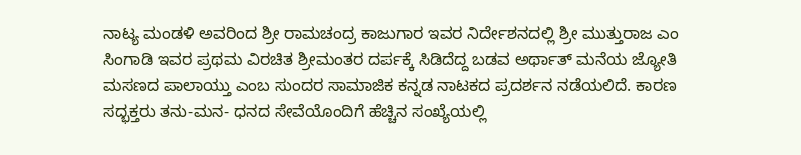ನಾಟ್ಯ ಮಂಡಳಿ ಅವರಿಂದ ಶ್ರೀ ರಾಮಚಂದ್ರ ಕಾಜುಗಾರ ಇವರ ನಿರ್ದೇಶನದಲ್ಲಿ ಶ್ರೀ ಮುತ್ತುರಾಜ ಎಂ ಸಿಂಗಾಡಿ ಇವರ ಪ್ರಥಮ ವಿರಚಿತ ಶ್ರೀಮಂತರ ದರ್ಪಕ್ಕೆ ಸಿಡಿದೆದ್ದ ಬಡವ ಅರ್ಥಾತ್ ಮನೆಯ ಜ್ಯೋತಿ ಮಸಣದ ಪಾಲಾಯ್ತು ಎಂಬ ಸುಂದರ ಸಾಮಾಜಿಕ ಕನ್ನಡ ನಾಟಕದ ಪ್ರದರ್ಶನ ನಡೆಯಲಿದೆ. ಕಾರಣ ಸದ್ಭಕ್ತರು ತನು-ಮನ- ಧನದ ಸೇವೆಯೊಂದಿಗೆ ಹೆಚ್ಚಿನ ಸಂಖ್ಯೆಯಲ್ಲಿ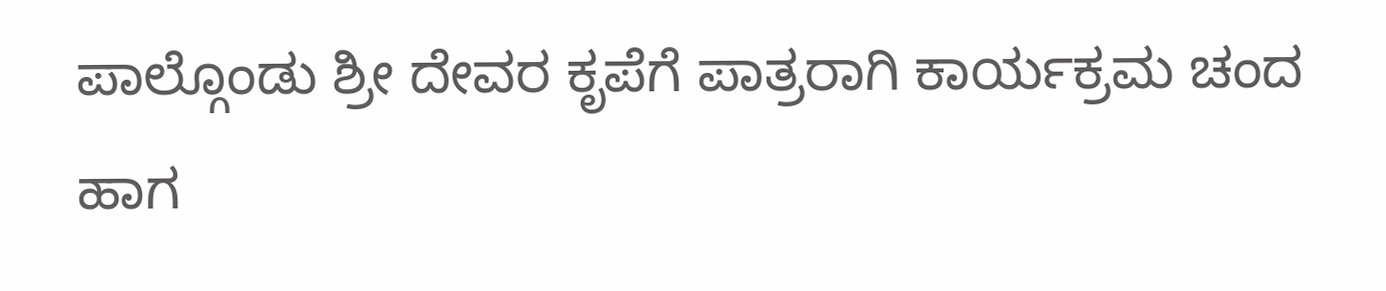ಪಾಲ್ಗೊಂಡು ಶ್ರೀ ದೇವರ ಕೃಪೆಗೆ ಪಾತ್ರರಾಗಿ ಕಾರ್ಯಕ್ರಮ ಚಂದ ಹಾಗ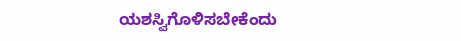ಯಶಸ್ವಿಗೊಳಿಸಬೇಕೆಂದು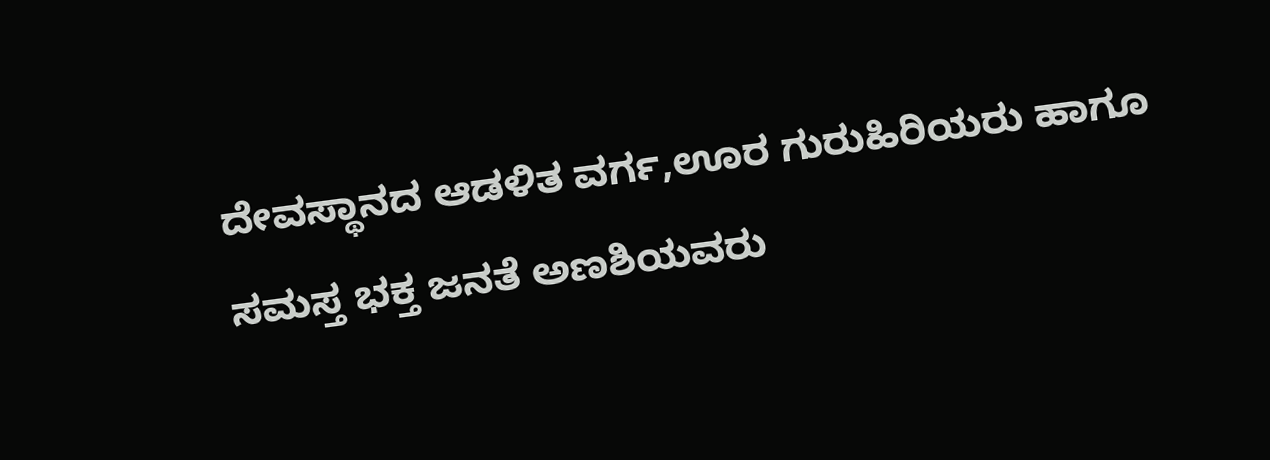ದೇವಸ್ಥಾನದ ಆಡಳಿತ ವರ್ಗ,ಊರ ಗುರುಹಿರಿಯರು ಹಾಗೂ ಸಮಸ್ತ ಭಕ್ತ ಜನತೆ ಅಣಶಿಯವರು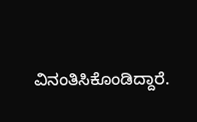ವಿನಂತಿಸಿಕೊಂಡಿದ್ದಾರೆ.